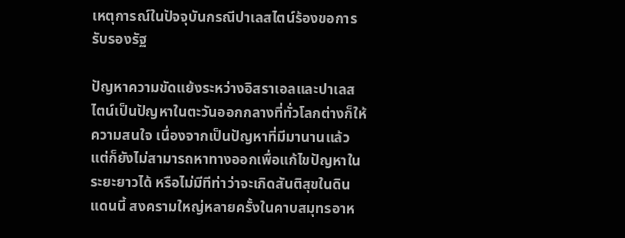เหตุการณ์ในปัจจุบันกรณีปาเลสไตน์ร้องขอการรับรองรัฐ

ปัญหาความขัดแย้งระหว่างอิสราเอลและปาเลสไตน์เป็นปัญหาในตะวันออกกลางที่ทั่วโลกต่างก็ให้ความสนใจ เนื่องจากเป็นปัญหาที่มีมานานแล้วแต่ก็ยังไม่สามารถหาทางออกเพื่อแก้ไขปัญหาในระยะยาวได้ หรือไม่มีทีท่าว่าจะเกิดสันติสุขในดินแดนนี้ สงครามใหญ่หลายครั้งในคาบสมุทรอาห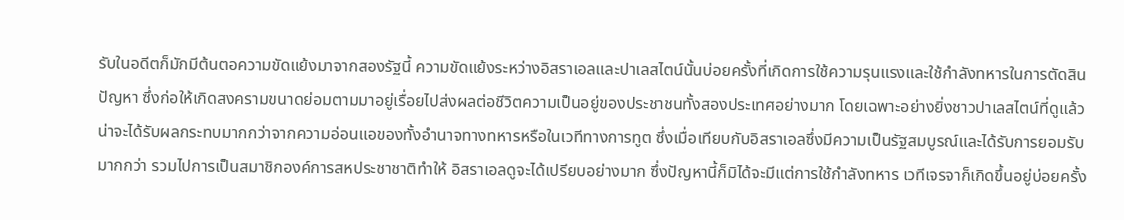รับในอดีตก็มักมีต้นตอความขัดแย้งมาจากสองรัฐนี้ ความขัดแย้งระหว่างอิสราเอลและปาเลสไตน์นั้นบ่อยครั้งที่เกิดการใช้ความรุนแรงและใช้กำลังทหารในการตัดสินปัญหา ซึ่งก่อให้เกิดสงครามขนาดย่อมตามมาอยู่เรื่อยไปส่งผลต่อชีวิตความเป็นอยู่ของประชาชนทั้งสองประเทศอย่างมาก โดยเฉพาะอย่างยิ่งชาวปาเลสไตน์ที่ดูแล้วน่าจะได้รับผลกระทบมากกว่าจากความอ่อนแอของทั้งอำนาจทางทหารหรือในเวทีทางการทูต ซึ่งเมื่อเทียบกับอิสราเอลซึ่งมีความเป็นรัฐสมบูรณ์และได้รับการยอมรับมากกว่า รวมไปการเป็นสมาชิกองค์การสหประชาชาติทำให้ อิสราเอลดูจะได้เปรียบอย่างมาก ซึ่งปัญหานี้ก็มิได้จะมีแต่การใช้กำลังทหาร เวทีเจรจาก็เกิดขึ้นอยู่บ่อยครั้ง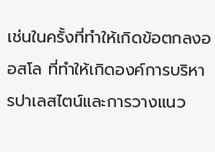เช่นในครั้งที่ทำให้เกิดข้อตกลงออสโล ที่ทำให้เกิดองค์การบริหารปาเลสไตน์และการวางแนว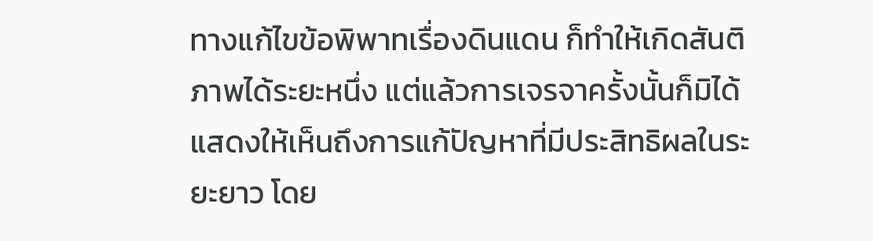ทางแก้ไขข้อพิพาทเรื่องดินแดน ก็ทำให้เกิดสันติภาพได้ระยะหนึ่ง แต่แล้วการเจรจาครั้งนั้นก็มิได้แสดงให้เห็นถึงการแก้ปัญหาที่มีประสิทธิผลในระยะยาว โดย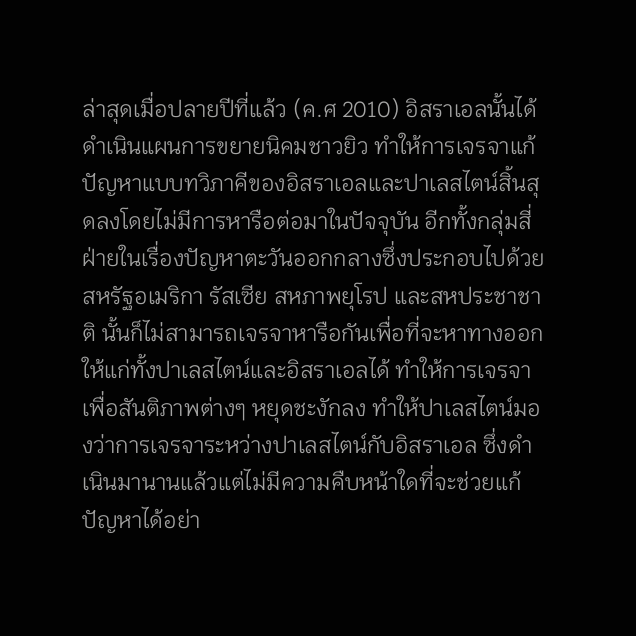ล่าสุดเมื่อปลายปีที่แล้ว (ค.ศ 2010) อิสราเอลนั้นได้ดำเนินแผนการขยายนิคมชาวยิว ทำให้การเจรจาแก้ปัญหาแบบทวิภาคีของอิสราเอลและปาเลสไตน์สิ้นสุดลงโดยไม่มีการหารือต่อมาในปัจจุบัน อีกทั้งกลุ่มสี่ฝ่ายในเรื่องปัญหาตะวันออกกลางซึ่งประกอบไปด้วยสหรัฐอเมริกา รัสเซีย สหภาพยุโรป และสหประชาชาติ นั้นก็ไม่สามารถเจรจาหารือกันเพื่อที่จะหาทางออกให้แก่ทั้งปาเลสไตน์และอิสราเอลได้ ทำให้การเจรจาเพื่อสันติภาพต่างๆ หยุดชะงักลง ทำให้ปาเลสไตน์มองว่าการเจรจาระหว่างปาเลสไตน์กับอิสราเอล ซึ่งดำเนินมานานแล้วแต่ไม่มีความคืบหน้าใดที่จะช่วยแก้ปัญหาได้อย่า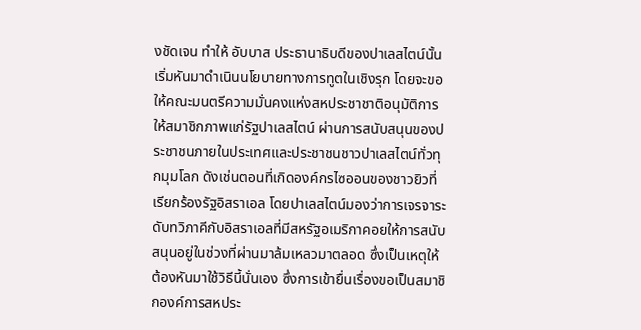งชัดเจน ทำให้ อับบาส ประธานาธิบดีของปาเลสไตน์นั้น เริ่มหันมาดำเนินนโยบายทางการทูตในเชิงรุก โดยจะขอให้คณะมนตรีความมั่นคงแห่งสหประชาชาติอนุมัติการให้สมาชิกภาพแก่รัฐปาเลสไตน์ ผ่านการสนับสนุนของประชาชนภายในประเทศและประชาชนชาวปาเลสไตน์ทั่วทุกมุมโลก ดังเช่นตอนที่เกิดองค์กรไซออนของชาวยิวที่เรียกร้องรัฐอิสราเอล โดยปาเลสไตน์มองว่าการเจรจาระดับทวิภาคีกับอิสราเอลที่มีสหรัฐอเมริกาคอยให้การสนับสนุนอยู่ในช่วงที่ผ่านมาล้มเหลวมาตลอด ซึ่งเป็นเหตุให้ต้องหันมาใช้วิธีนี้นั่นเอง ซึ่งการเข้ายื่นเรื่องขอเป็นสมาชิกองค์การสหประ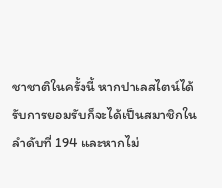ชาชาติในครั้งนี้ หากปาเลสไตน์ได้รับการยอมรับก็จะได้เป็นสมาชิกในลำดับที่ 194 และหากไม่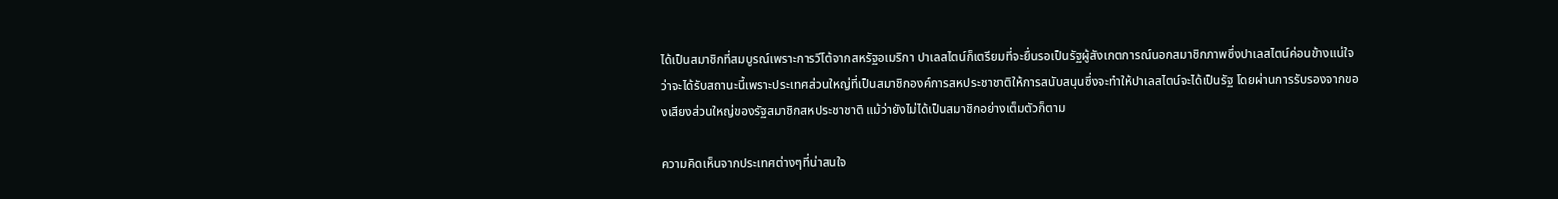ได้เป็นสมาชิกที่สมบูรณ์เพราะการวีโต้จากสหรัฐอเมริกา ปาเลสไตน์ก็เตรียมที่จะยื่นรอเป็นรัฐผู้สังเกตการณ์นอกสมาชิกภาพซึ่งปาเลสไตน์ค่อนข้างแน่ใจว่าจะได้รับสถานะนี้เพราะประเทศส่วนใหญ่ที่เป็นสมาชิกองค์การสหประชาชาติให้การสนับสนุนซึ่งจะทำให้ปาเลสไตน์จะได้เป็นรัฐ โดยผ่านการรับรองจากของเสียงส่วนใหญ่ของรัฐสมาชิกสหประชาชาติ แม้ว่ายังไม่ได้เป็นสมาชิกอย่างเต็มตัวก็ตาม

ความคิดเห็นจากประเทศต่างๆที่น่าสนใจ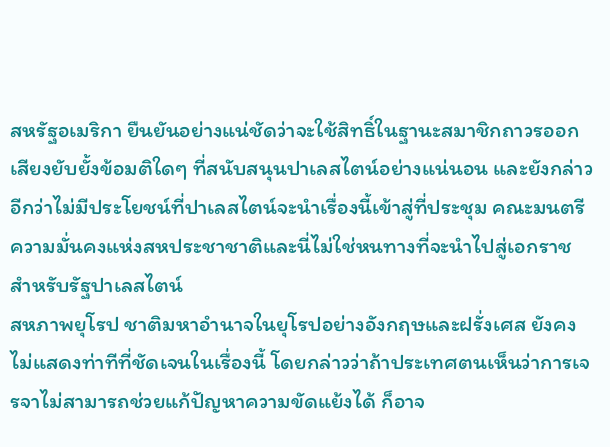สหรัฐอเมริกา ยืนยันอย่างแน่ชัดว่าจะใช้สิทธิ์ในฐานะสมาชิกถาวรออกเสียงยับยั้งข้อมติใดๆ ที่สนับสนุนปาเลสไตน์อย่างแน่นอน และยังกล่าวอีกว่าไม่มีประโยชน์ที่ปาเลสไตน์จะนำเรื่องนี้เข้าสู่ที่ประชุม คณะมนตรีความมั่นคงแห่งสหประชาชาติและนี่ไม่ใช่หนทางที่จะนำไปสู่เอกราชสำหรับรัฐปาเลสไตน์
สหภาพยุโรป ชาติมหาอำนาจในยุโรปอย่างอังกฤษและฝรั่งเศส ยังคงไม่แสดงท่าทีที่ชัดเจนในเรื่องนี้ โดยกล่าวว่าถ้าประเทศตนเห็นว่าการเจรจาไม่สามารถช่วยแก้ปัญหาความขัดแย้งได้ ก็อาจ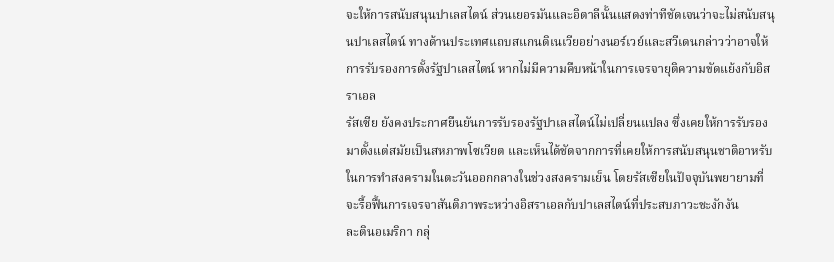จะให้การสนับสนุนปาเลสไตน์ ส่วนเยอรมันและอิตาลีนั้นแสดงท่าทีชัดเจนว่าจะไม่สนับสนุนปาเลสไตน์ ทางด้านประเทศแถบสแกนดิเนเวียอย่างนอร์เวย์และสวีเดนกล่าวว่าอาจให้การรับรองการตั้งรัฐปาเลสไตน์ หากไม่มีความคืบหน้าในการเจรจายุติความขัดแย้งกับอิสราเอล
รัสเซีย ยังคงประกาศยืนยันการรับรองรัฐปาเลสไตน์ไม่เปลี่ยนแปลง ซึ่งเคยให้การรับรองมาตั้งแต่สมัยเป็นสหภาพโซเวียต และเห็นได้ชัดจากการที่เคยให้การสนับสนุนชาติอาหรับในการทำสงครามในตะวันออกกลางในช่วงสงครามเย็น โดยรัสเซียในปัจจุบันพยายามที่จะรื้อฟื้นการเจรจาสันติภาพระหว่างอิสราเอลกับปาเลสไตน์ที่ประสบภาวะชะงักงัน
ละตินอเมริกา กลุ่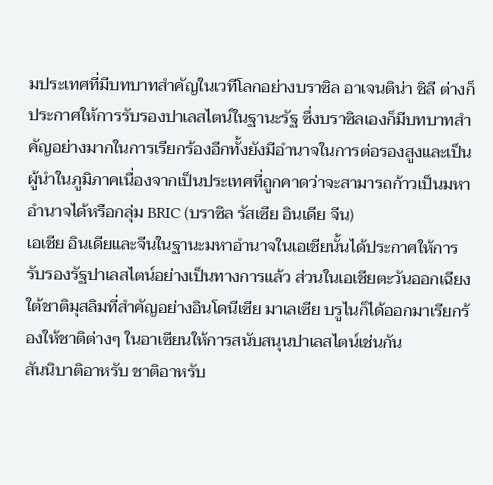มประเทศที่มีบทบาทสำคัญในเวทีโลกอย่างบราซิล อาเจนติน่า ชิลี ต่างก็ประกาศให้การรับรองปาเลสไตน์ในฐานะรัฐ ซึ่งบราซิลเองก็มีบทบาทสำคัญอย่างมากในการเรียกร้องอีกทั้งยังมีอำนาจในการต่อรองสูงและเป็นผู้นำในภูมิภาคเนื่องจากเป็นประเทศที่ถูกคาดว่าจะสามารถก้าวเป็นมหาอำนาจได้หรือกลุ่ม BRIC (บราซิล รัสเซีย อินเดีย จีน)
เอเชีย อินเดียและจีนในฐานะมหาอำนาจในเอเชียนั้นได้ประกาศให้การรับรองรัฐปาเลสไตน์อย่างเป็นทางการแล้ว ส่วนในเอเชียตะวันออกเฉียงใต้ชาติมุสลิมที่สำคัญอย่างอินโดนีเซีย มาเลเซีย บรูไนก็ได้ออกมาเรียกร้องให้ชาติต่างๆ ในอาเซียนให้การสนับสนุนปาเลสไตน์เช่นกัน
สันนิบาติอาหรับ ชาติอาหรับ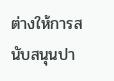ต่างให้การสนับสนุนปา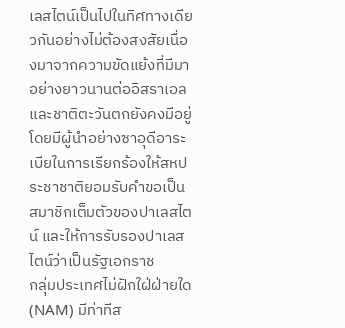เลสไตน์เป็นไปในทิศทางเดียวกันอย่างไม่ต้องสงสัยเนื่องมาจากความขัดแย้งที่มีมาอย่างยาวนานต่ออิสราเอลและชาติตะวันตกยังคงมีอยู่ โดยมีผู้นำอย่างซาอุดีอาระเบียในการเรียกร้องให้สหประชาชาติยอมรับคำขอเป็นสมาชิกเต็มตัวของปาเลสไตน์ และให้การรับรองปาเลสไตน์ว่าเป็นรัฐเอกราช
กลุ่มประเทศไม่ฝักใฝ่ฝ่ายใด (NAM) มีท่าทีส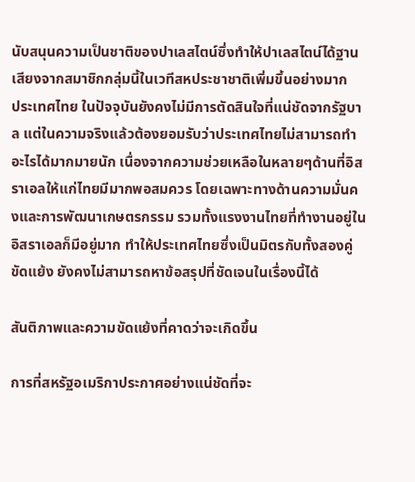นับสนุนความเป็นชาติของปาเลสไตน์ซึ่งทำให้ปาเลสไตน์ได้ฐานเสียงจากสมาชิกกลุ่มนี้ในเวทีสหประชาชาติเพิ่มขึ้นอย่างมาก
ประเทศไทย ในปัจจุบันยังคงไม่มีการตัดสินใจที่แน่ชัดจากรัฐบาล แต่ในความจริงแล้วต้องยอมรับว่าประเทศไทยไม่สามารถทำอะไรได้มากมายนัก เนื่องจากความช่วยเหลือในหลายๆด้านที่อิสราเอลให้แก่ไทยมีมากพอสมควร โดยเฉพาะทางด้านความมั่นคงและการพัฒนาเกษตรกรรม รวมทั้งแรงงานไทยที่ทำงานอยู่ในอิสราเอลก็มีอยู่มาก ทำให้ประเทศไทยซึ่งเป็นมิตรกับทั้งสองคู่ขัดแย้ง ยังคงไม่สามารถหาข้อสรุปที่ชัดเจนในเรื่องนี้ได้

สันติภาพและความขัดแย้งที่คาดว่าจะเกิดขึ้น

การที่สหรัฐอเมริกาประกาศอย่างแน่ชัดที่จะ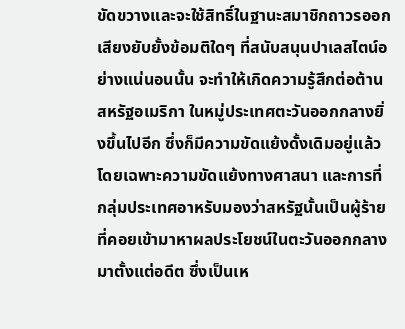ขัดขวางและจะใช้สิทธิ์ในฐานะสมาชิกถาวรออกเสียงยับยั้งข้อมติใดๆ ที่สนับสนุนปาเลสไตน์อย่างแน่นอนนั้น จะทำให้เกิดความรู้สึกต่อต้านสหรัฐอเมริกา ในหมู่ประเทศตะวันออกกลางยิ่งขึ้นไปอีก ซึ่งก็มีความขัดแย้งดั้งเดิมอยู่แล้วโดยเฉพาะความขัดแย้งทางศาสนา และการที่กลุ่มประเทศอาหรับมองว่าสหรัฐนั้นเป็นผู้ร้ายที่คอยเข้ามาหาผลประโยชน์ในตะวันออกกลางมาตั้งแต่อดีต ซึ่งเป็นเห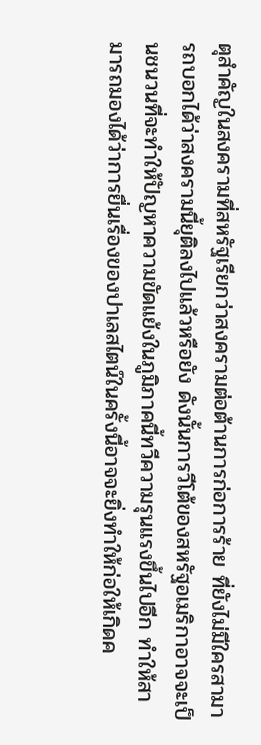ตุสำคัญในสงครามที่สหรัฐเรียกว่าสงครามต่อต้านการก่อการร้าย ที่ยังไม่มีใครสามารถบอกได้ว่าสงครามนี้ยุติลงไปแล้วหรือยัง ดังนั้นการวีโต้ของสหรัฐอเมริกาอาจจะเป็นชนวนที่จะทำให้ปัญหาความขัดแย้งในภูมิภาคนี้ทวีความรุนแรงขึ้นไปอีก ทำให้สามารถมองได้ว่าการยื่นเรื่องของปาเลสไตน์ในครั้งนี้อาจจะยิ่งทำให้ก่อให้เกิดค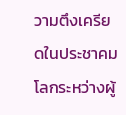วามตึงเครียดในประชาคมโลกระหว่างผู้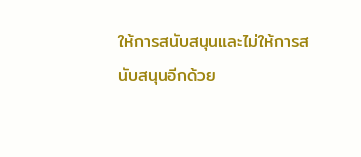ให้การสนับสนุนและไม่ให้การสนับสนุนอีกด้วย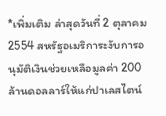*เพิ่มเติม ล่าสุดวันที่ 2 ตุลาคม 2554 สหรัฐอเมริการะงับการอนุมัติเงินช่วยเหลือมูลค่า 200 ล้านดอลลาร์ให้แก่ปาเลสไตน์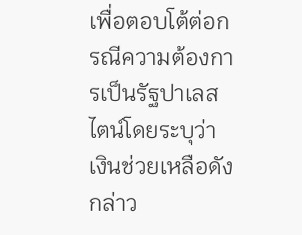เพื่อตอบโต้ต่อกรณีความต้องการเป็นรัฐปาเลสไตน์โดยระบุว่า เงินช่วยเหลือดังกล่าว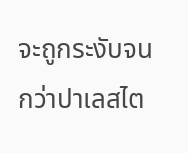จะถูกระงับจนกว่าปาเลสไต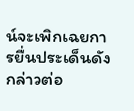น์จะเพิกเฉยการยื่นประเด็นดังกล่าวต่อ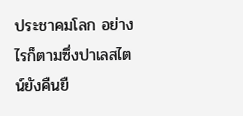ประชาคมโลก อย่างไรก็ตามซึ่งปาเลสไตน์ยังคืนยื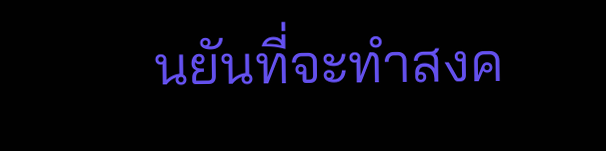นยันที่จะทำสงค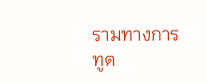รามทางการทูต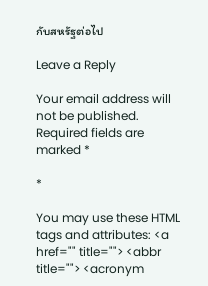กับสหรัฐต่อไป

Leave a Reply

Your email address will not be published. Required fields are marked *

*

You may use these HTML tags and attributes: <a href="" title=""> <abbr title=""> <acronym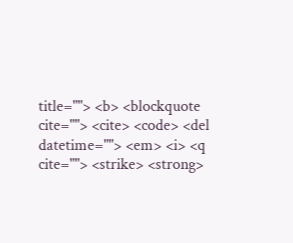title=""> <b> <blockquote cite=""> <cite> <code> <del datetime=""> <em> <i> <q cite=""> <strike> <strong>